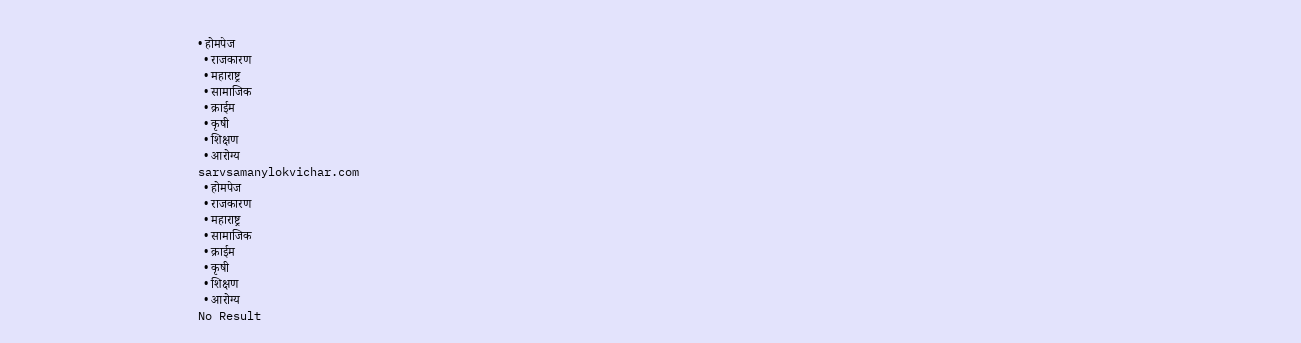• होमपेज
  • राजकारण
  • महाराष्ट्र
  • सामाजिक
  • क्राईम
  • कृषी
  • शिक्षण
  • आरोग्य
sarvsamanylokvichar.com
  • होमपेज
  • राजकारण
  • महाराष्ट्र
  • सामाजिक
  • क्राईम
  • कृषी
  • शिक्षण
  • आरोग्य
No Result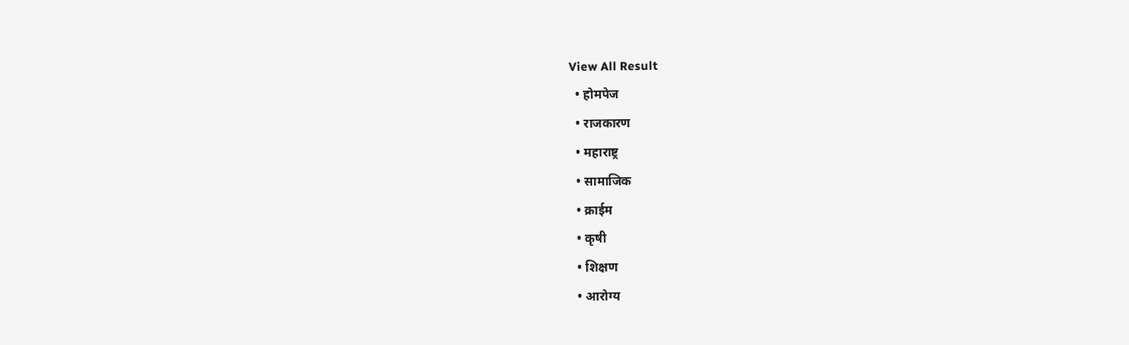View All Result
  • होमपेज
  • राजकारण
  • महाराष्ट्र
  • सामाजिक
  • क्राईम
  • कृषी
  • शिक्षण
  • आरोग्य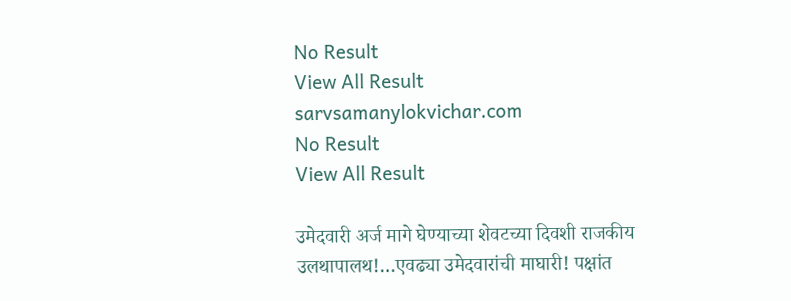No Result
View All Result
sarvsamanylokvichar.com
No Result
View All Result

उमेदवारी अर्ज मागे घेण्याच्या शेवटच्या दिवशी राजकीय उलथापालथ!…एवढ्या उमेदवारांची माघारी! पक्षांत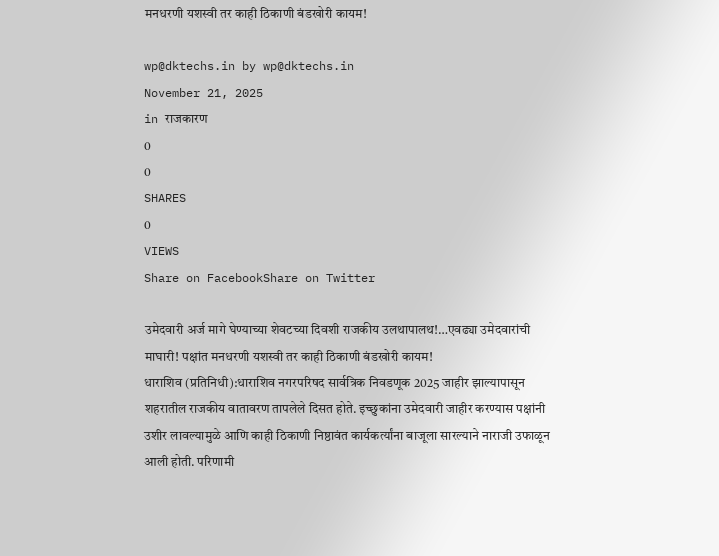मनधरणी यशस्वी तर काही ठिकाणी बंडखोरी कायम!

wp@dktechs.in by wp@dktechs.in
November 21, 2025
in राजकारण
0
0
SHARES
0
VIEWS
Share on FacebookShare on Twitter

उमेदवारी अर्ज मागे घेण्याच्या शेवटच्या दिवशी राजकीय उलथापालथ!…एवढ्या उमेदवारांची माघारी! पक्षांत मनधरणी यशस्वी तर काही ठिकाणी बंडखोरी कायम!
धाराशिव (प्रतिनिधी):धाराशिव नगरपरिषद सार्वत्रिक निवडणूक 2025 जाहीर झाल्यापासून शहरातील राजकीय वातावरण तापलेले दिसत होते. इच्छुकांना उमेदवारी जाहीर करण्यास पक्षांनी उशीर लावल्यामुळे आणि काही ठिकाणी निष्ठावंत कार्यकर्त्यांना बाजूला सारल्याने नाराजी उफाळून आली होती. परिणामी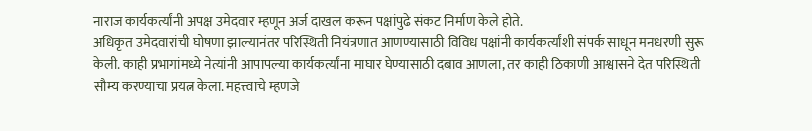नाराज कार्यकर्त्यांनी अपक्ष उमेदवार म्हणून अर्ज दाखल करून पक्षांपुढे संकट निर्माण केले होते.
अधिकृत उमेदवारांची घोषणा झाल्यानंतर परिस्थिती नियंत्रणात आणण्यासाठी विविध पक्षांनी कार्यकर्त्यांशी संपर्क साधून मनधरणी सुरू केली. काही प्रभागांमध्ये नेत्यांनी आपापल्या कार्यकर्त्यांना माघार घेण्यासाठी दबाव आणला, तर काही ठिकाणी आश्वासने देत परिस्थिती सौम्य करण्याचा प्रयत्न केला. महत्त्वाचे म्हणजे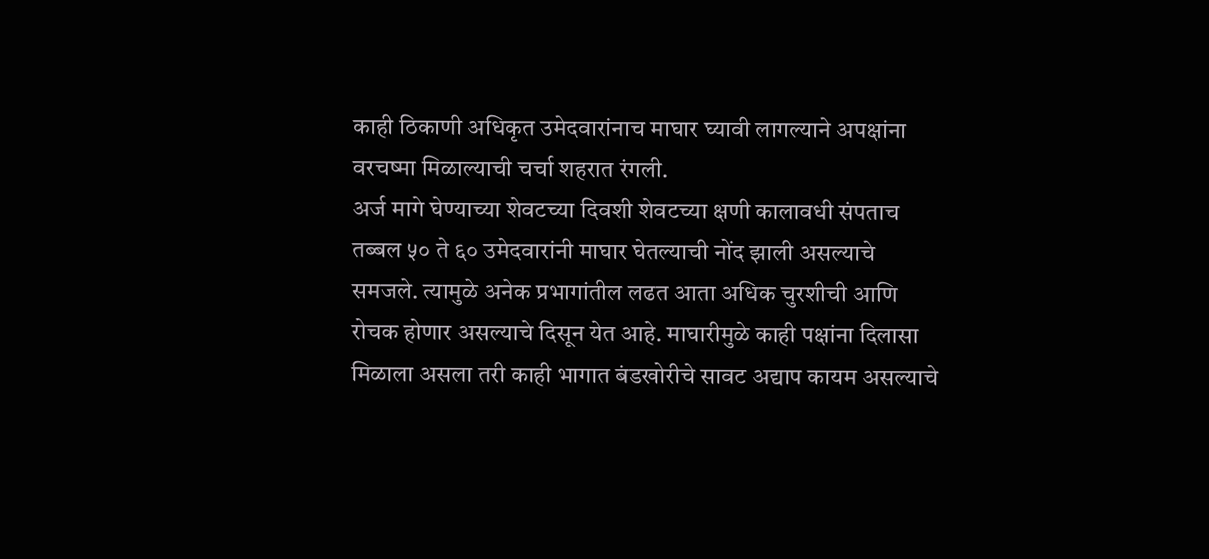काही ठिकाणी अधिकृत उमेदवारांनाच माघार घ्यावी लागल्याने अपक्षांना वरचष्मा मिळाल्याची चर्चा शहरात रंगली.
अर्ज मागे घेण्याच्या शेवटच्या दिवशी शेवटच्या क्षणी कालावधी संपताच तब्बल ५० ते ६० उमेदवारांनी माघार घेतल्याची नोंद झाली असल्याचे समजले. त्यामुळे अनेक प्रभागांतील लढत आता अधिक चुरशीची आणि रोचक होणार असल्याचे दिसून येत आहे. माघारीमुळे काही पक्षांना दिलासा मिळाला असला तरी काही भागात बंडखोरीचे सावट अद्याप कायम असल्याचे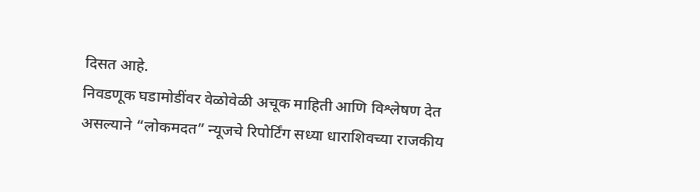दिसत आहे.
निवडणूक घडामोडींवर वेळोवेळी अचूक माहिती आणि विश्लेषण देत असल्याने “लोकमदत” न्यूजचे रिपोर्टिंग सध्या धाराशिवच्या राजकीय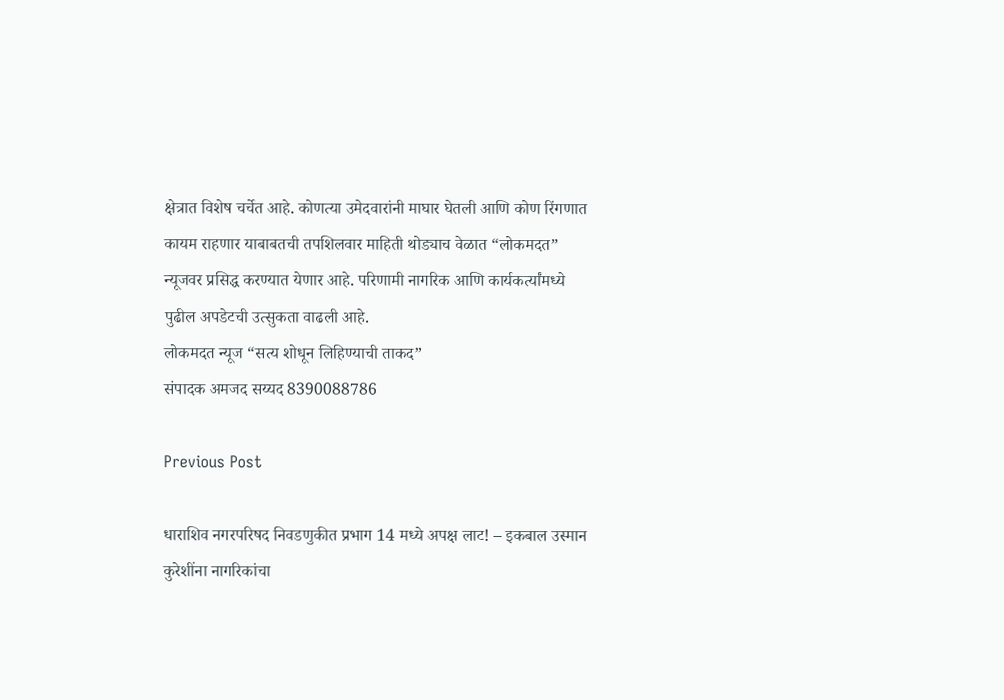क्षेत्रात विशेष चर्चेत आहे. कोणत्या उमेदवारांनी माघार घेतली आणि कोण रिंगणात कायम राहणार याबाबतची तपशिलवार माहिती थोड्याच वेळात “लोकमदत” न्यूजवर प्रसिद्ध करण्यात येणार आहे. परिणामी नागरिक आणि कार्यकर्त्यांमध्ये पुढील अपडेटची उत्सुकता वाढली आहे.
लोकमदत न्यूज “सत्य शोधून लिहिण्याची ताकद”
संपादक अमजद सय्यद 8390088786

Previous Post

धाराशिव नगरपरिषद निवडणुकीत प्रभाग 14 मध्ये अपक्ष लाट! – इकबाल उस्मान कुरेशींना नागरिकांचा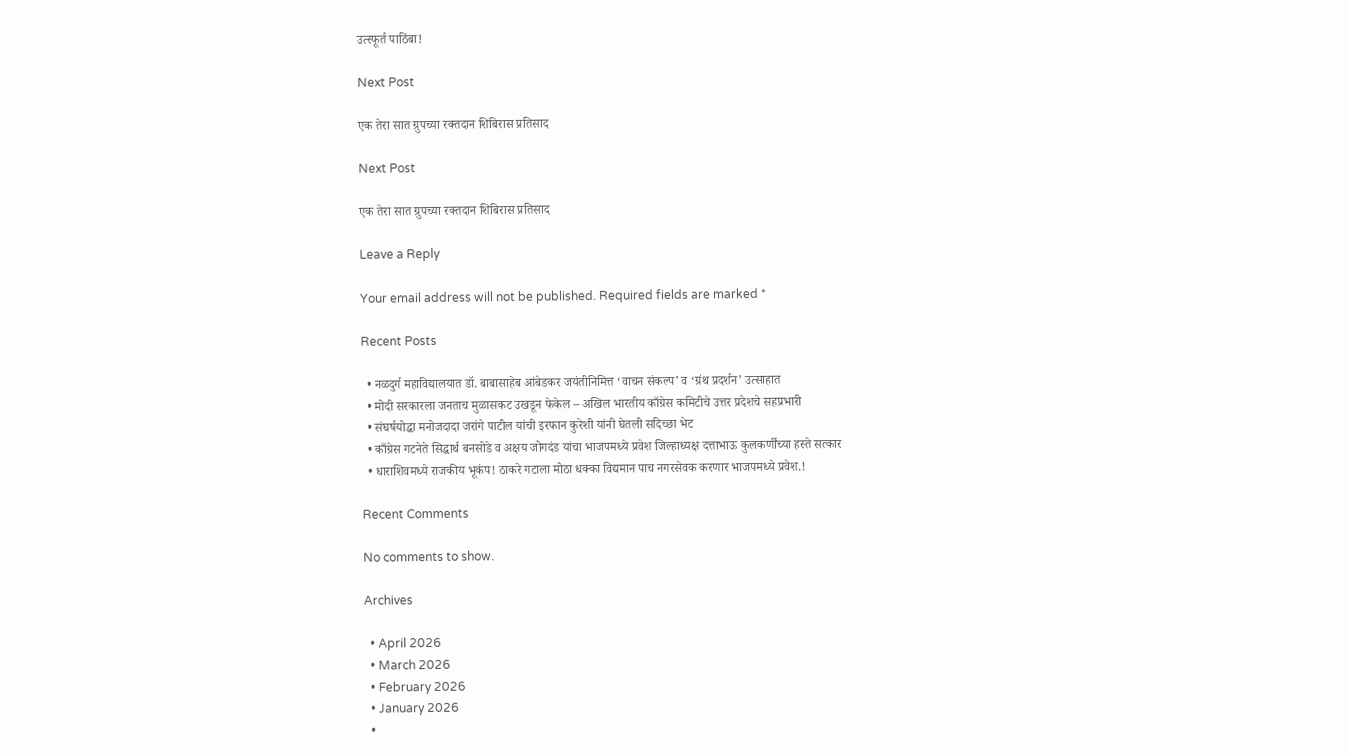उत्स्फूर्त पाठिंबा!

Next Post

एक तेरा सात ग्रुपच्या रक्तदान शिबिरास प्रतिसाद

Next Post

एक तेरा सात ग्रुपच्या रक्तदान शिबिरास प्रतिसाद

Leave a Reply

Your email address will not be published. Required fields are marked *

Recent Posts

  • नळदुर्ग महाविद्यालयात डॉ. बाबासाहेब आंबेडकर जयंतीनिमित्त ‘वाचन संकल्प’ व ‘ग्रंथ प्रदर्शन’ उत्साहात
  • मोदी सरकारला जनताच मुळासकट उखडून फेकेल – अखिल भारतीय काँग्रेस कमिटीचे उत्तर प्रदेशचे सहप्रभारी
  • संघर्षयोद्धा मनोजदादा जरांगे पाटील यांची इरफान कुरेशी यांनी घेतली सदिच्छा भेट
  • काँग्रेस गटनेते सिद्धार्थ बनसोडे व अक्षय जोगदंड यांचा भाजपमध्ये प्रवेश जिल्हाध्यक्ष दत्ताभाऊ कुलकर्णींच्या हस्ते सत्कार
  • धाराशिवमध्ये राजकीय भूकंप! ठाकरे गटाला मोठा धक्का विद्यमान पाच नगरसेवक करणार भाजपमध्ये प्रवेश.!

Recent Comments

No comments to show.

Archives

  • April 2026
  • March 2026
  • February 2026
  • January 2026
  •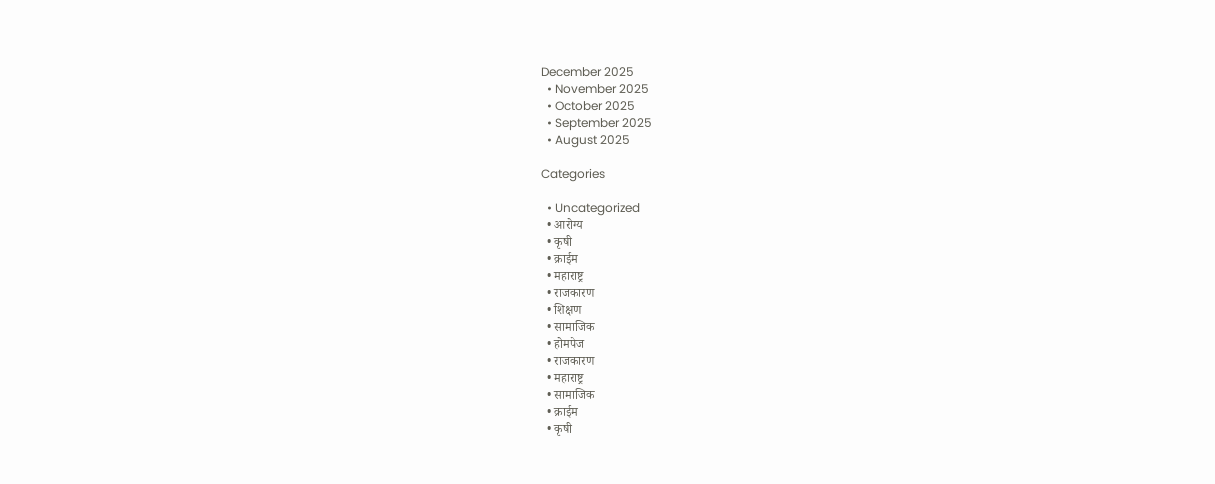December 2025
  • November 2025
  • October 2025
  • September 2025
  • August 2025

Categories

  • Uncategorized
  • आरोग्य
  • कृषी
  • क्राईम
  • महाराष्ट्र
  • राजकारण
  • शिक्षण
  • सामाजिक
  • होमपेज
  • राजकारण
  • महाराष्ट्र
  • सामाजिक
  • क्राईम
  • कृषी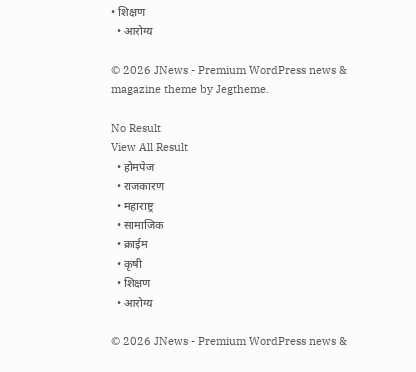• शिक्षण
  • आरोग्य

© 2026 JNews - Premium WordPress news & magazine theme by Jegtheme.

No Result
View All Result
  • होमपेज
  • राजकारण
  • महाराष्ट्र
  • सामाजिक
  • क्राईम
  • कृषी
  • शिक्षण
  • आरोग्य

© 2026 JNews - Premium WordPress news &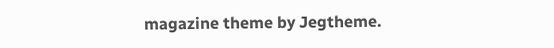magazine theme by Jegtheme.